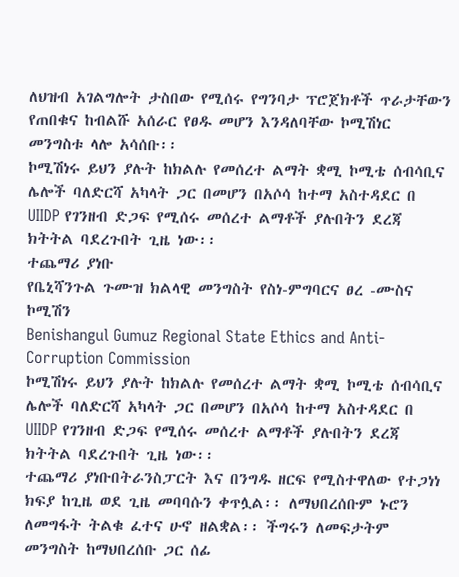ለህዝብ አገልግሎት ታስበው የሚሰሩ የግንባታ ፕሮጀክቶች ጥራታቸውን የጠበቁና ከብልሹ አሰራር የፀዱ መሆን እንዳለባቸው ኮሚሽነር መንግስቱ ላሎ አሳሰቡ፡፡
ኮሚሽነሩ ይህን ያሉት ከክልሉ የመሰረተ ልማት ቋሚ ኮሚቴ ሰብሳቢና ሌሎች ባለድርሻ አካላት ጋር በመሆን በአሶሳ ከተማ አስተዳደር በ UIIDP የገንዘብ ድጋፍ የሚሰሩ መሰረተ ልማቶች ያሉበትን ደረጃ ክትትል ባደረጉበት ጊዜ ነው፡፡
ተጨማሪ ያነቡ
የቤኒሻንጉል ጉሙዝ ክልላዊ መንግስት የስነ-ምግባርና ፀረ -ሙስና ኮሚሽን
Benishangul Gumuz Regional State Ethics and Anti- Corruption Commission
ኮሚሽነሩ ይህን ያሉት ከክልሉ የመሰረተ ልማት ቋሚ ኮሚቴ ሰብሳቢና ሌሎች ባለድርሻ አካላት ጋር በመሆን በአሶሳ ከተማ አስተዳደር በ UIIDP የገንዘብ ድጋፍ የሚሰሩ መሰረተ ልማቶች ያሉበትን ደረጃ ክትትል ባደረጉበት ጊዜ ነው፡፡
ተጨማሪ ያነቡበትራንስፓርት እና በንግዱ ዘርፍ የሚስተዋለው የተጋነነ ክፍያ ከጊዜ ወደ ጊዜ መባባሱን ቀጥሏል፡፡ ለማህበረሰቡም ኑሮን ለመግፋት ትልቁ ፈተና ሁኖ ዘልቋል፡፡ ችግሩን ለመፍታትም መንግስት ከማህበረሰቡ ጋር ሰፊ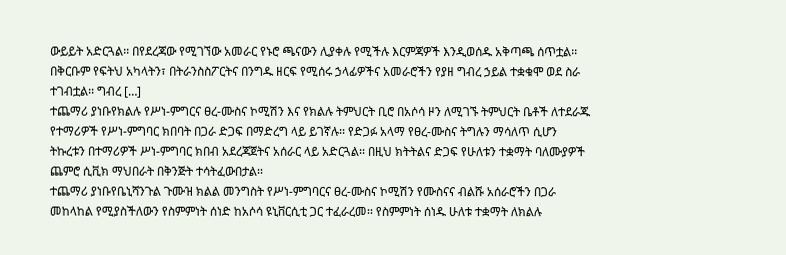ውይይት አድርጓል፡፡ በየደረጃው የሚገኘው አመራር የኑሮ ጫናውን ሊያቀሉ የሚችሉ እርምጃዎች እንዲወሰዱ አቅጣጫ ሰጥቷል፡፡ በቅርቡም የፍትህ አካላትን፣ በትራንስስፖርትና በንግዱ ዘርፍ የሚሰሩ ኃላፊዎችና አመራሮችን የያዘ ግብረ ኃይል ተቋቁሞ ወደ ስራ ተገብቷል፡፡ ግብረ […]
ተጨማሪ ያነቡየክልሉ የሥነ-ምግርና ፀረ-ሙስና ኮሚሽን እና የክልሉ ትምህርት ቢሮ በአሶሳ ዞን ለሚገኙ ትምህርት ቤቶች ለተደራጁ የተማሪዎች የሥነ-ምግባር ክበባት በጋራ ድጋፍ በማድረግ ላይ ይገኛሉ፡፡ የድጋፉ አላማ የፀረ-ሙስና ትግሉን ማሳለጥ ሲሆን ትኩረቱን በተማሪዎች ሥነ-ምግባር ክበብ አደረጃጀትና አሰራር ላይ አድርጓል፡፡ በዚህ ክትትልና ድጋፍ የሁለቱን ተቋማት ባለሙያዎች ጨምሮ ሲቪክ ማህበራት በቅንጅት ተሳትፈውበታል፡፡
ተጨማሪ ያነቡየቤኒሻንጉል ጉሙዝ ክልል መንግስት የሥነ-ምግባርና ፀረ-ሙስና ኮሚሽን የሙስናና ብልሹ አሰራሮችን በጋራ መከላከል የሚያስችለውን የስምምነት ሰነድ ከአሶሳ ዩኒቨርሲቲ ጋር ተፈራረመ፡፡ የስምምነት ሰነዱ ሁለቱ ተቋማት ለክልሉ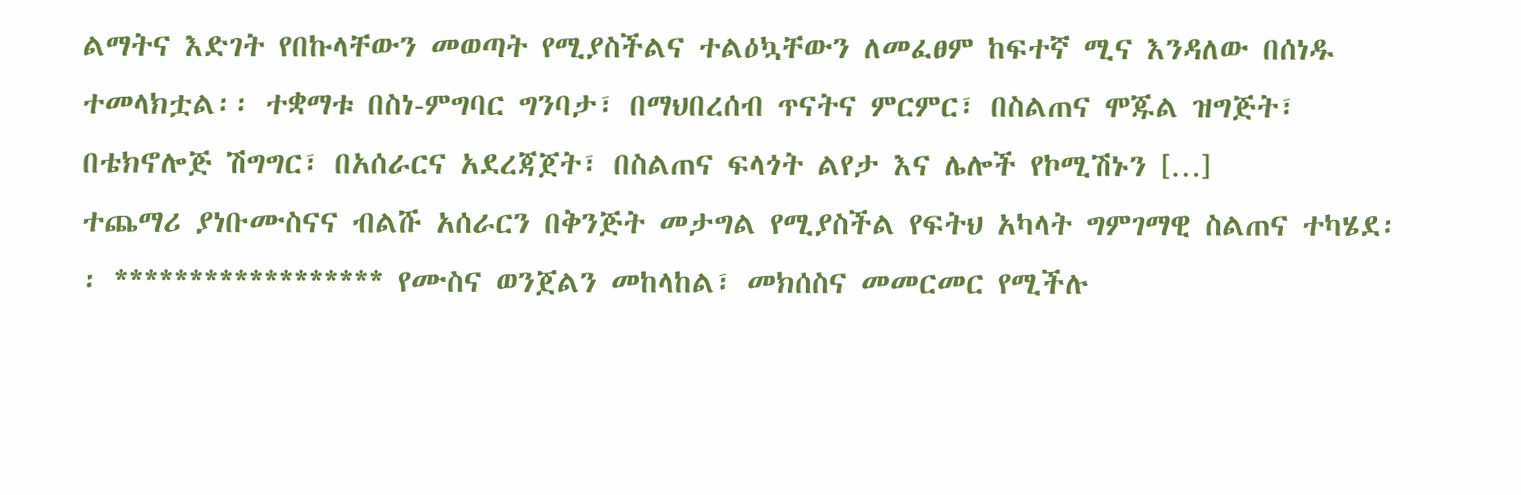ልማትና እድገት የበኩላቸውን መወጣት የሚያስችልና ተልዕኳቸውን ለመፈፀም ከፍተኛ ሚና እንዳለው በሰነዱ ተመላክቷል፡፡ ተቋማቱ በስነ-ምግባር ግንባታ፣ በማህበረሰብ ጥናትና ምርምር፣ በስልጠና ሞጁል ዝግጅት፣ በቴክኖሎጅ ሽግግር፣ በአሰራርና አደረጃጀት፣ በስልጠና ፍላጎት ልየታ እና ሌሎች የኮሚሽኑን […]
ተጨማሪ ያነቡሙስናና ብልሹ አሰራርን በቅንጅት መታግል የሚያስችል የፍትህ አካላት ግምገማዊ ስልጠና ተካሄደ፡፡ ****************** የሙስና ወንጀልን መከላከል፣ መክሰስና መመርመር የሚችሉ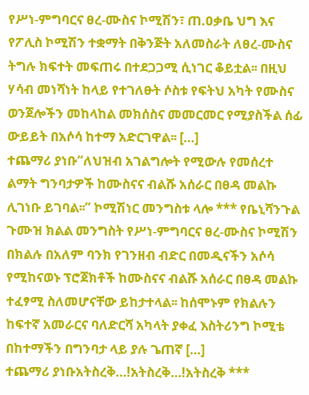የሥነ-ምግባርና ፀረ-ሙስና ኮሚሽን፣ ጠ.ዐቃቤ ህግ እና የፖሊስ ኮሚሽን ተቋማት በቅንጅት አለመስራት ለፀረ-ሙስና ትግሉ ክፍተት መፍጠሩ በተደጋጋሚ ሲነገር ቆይቷል፡፡ በዚህ ሃሳብ መነሻነት ከላይ የተገለፁት ሶስቱ የፍትህ አካት የሙስና ወንጀሎችን መከላከል መክሰስና መመርመር የሚያስችል ሰፊ ውይይት በአሶሳ ከተማ አድርገዋል፡፡ […]
ተጨማሪ ያነቡ“ለህዝብ አገልግሎት የሚውሉ የመሰረተ ልማት ግንባታዎች ከሙስናና ብልሹ አሰራር በፀዳ መልኩ ሊገነቡ ይገባል፡፡” ኮሚሽነር መንግስቱ ላሎ *** የቤኒሻንጉል ጉሙዝ ክልል መንግስት የሥነ-ምግባርና ፀረ-ሙስና ኮሚሽን በክልሉ በአለም ባንክ የገንዘብ ብድር በመዲናችን አሶሳ የሚከናወኑ ፕሮጀክቶች ከሙስናና ብልሹ አሰራር በፀዳ መልኩ ተፈፃሚ ስለመሆናቸው ይከታተላል፡፡ ከሰሞኑም የክልሉን ከፍተኛ አመራርና ባለድርሻ አካላት ያቀፈ እስትሪንግ ኮሚቴ በከተማችን በግንባታ ላይ ያሉ ጌጠኛ […]
ተጨማሪ ያነቡአትስረቅ…!አትስረቅ…!አትስረቅ ***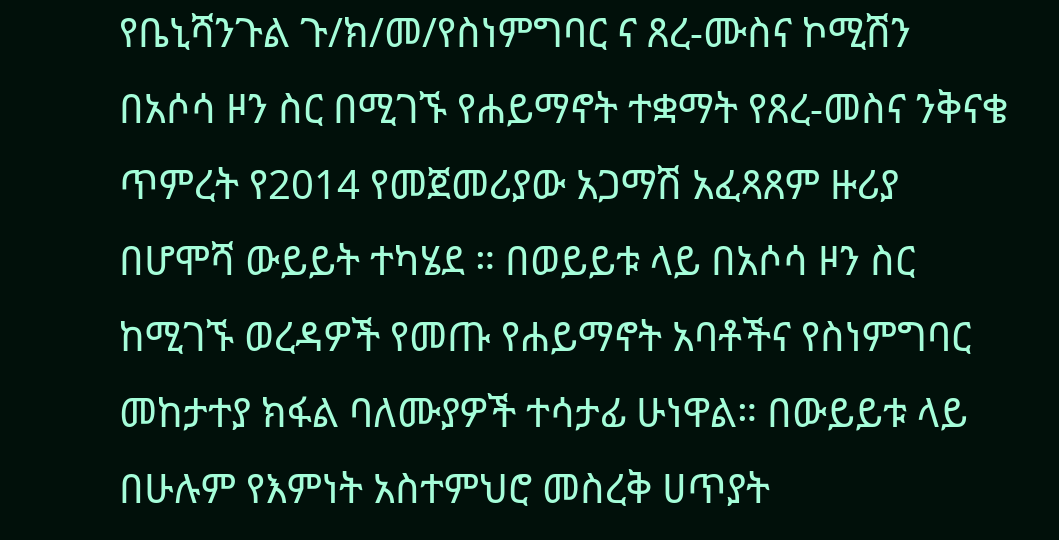የቤኒሻንጉል ጉ/ክ/መ/የስነምግባር ና ጸረ-ሙስና ኮሚሽን በአሶሳ ዞን ስር በሚገኙ የሐይማኖት ተቋማት የጸረ-መስና ንቅናቄ ጥምረት የ2014 የመጀመሪያው አጋማሽ አፈጻጸም ዙሪያ በሆሞሻ ውይይት ተካሄደ ። በወይይቱ ላይ በአሶሳ ዞን ስር ከሚገኙ ወረዳዎች የመጡ የሐይማኖት አባቶችና የስነምግባር መከታተያ ክፋል ባለሙያዎች ተሳታፊ ሁነዋል። በውይይቱ ላይ በሁሉም የእምነት አስተምህሮ መስረቅ ሀጥያት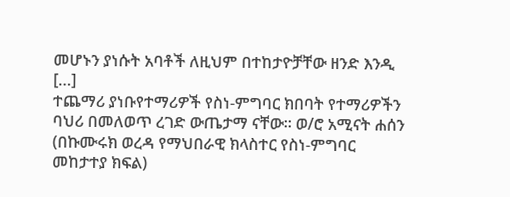መሆኑን ያነሱት አባቶች ለዚህም በተከታዮቻቸው ዘንድ እንዲ […]
ተጨማሪ ያነቡየተማሪዎች የስነ-ምግባር ክበባት የተማሪዎችን ባህሪ በመለወጥ ረገድ ውጤታማ ናቸው፡፡ ወ/ሮ አሚናት ሐሰን (በኩሙሩክ ወረዳ የማህበራዊ ክላስተር የስነ-ምግባር መከታተያ ክፍል)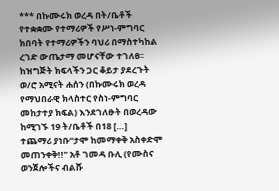*** በኩሙሩክ ወረዳ በት/ቤቶች የተቋቋሙ የተማሪዎች የሥነ-ምግባር ክበባት የተማሪዎችን ባህሪ በማስተካከል ረገድ ውጤታማ መሆናቸው ተገለፀ፡፡ ከዝግጅት ክፍላችን ጋር ቆይታ ያደረጉት ወ/ሮ አሚናት ሐሰን (በኩሙሩክ ወረዳ የማህበራዊ ክላስተር የስነ-ምግባር መከታተያ ክፍል) እንደገለፁት በወረዳው ከሚገኙ 19 ት/ቤቶች በ18 […]
ተጨማሪ ያነቡ“ታሞ ከመማቀቅ አስቀድሞ መጠንቀቅ!!” አቶ ገመዳ ቡሊ (የሙስና ወንጀሎችና ብልሹ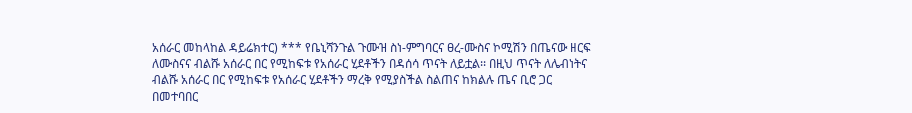አሰራር መከላከል ዳይሬክተር) *** የቤኒሻንጉል ጉሙዝ ስነ-ምግባርና ፀረ-ሙስና ኮሚሽን በጤናው ዘርፍ ለሙስናና ብልሹ አሰራር በር የሚከፍቱ የአሰራር ሂደቶችን በዳሰሳ ጥናት ለይቷል፡፡ በዚህ ጥናት ለሌብነትና ብልሹ አሰራር በር የሚከፍቱ የአሰራር ሂደቶችን ማረቅ የሚያስችል ስልጠና ከክልሉ ጤና ቢሮ ጋር በመተባበር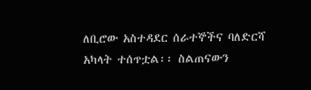ለቢሮው አስተዳደር ሰራተኞችና ባለድርሻ አካላት ተሰጥቷል፡፡ ስልጠናውን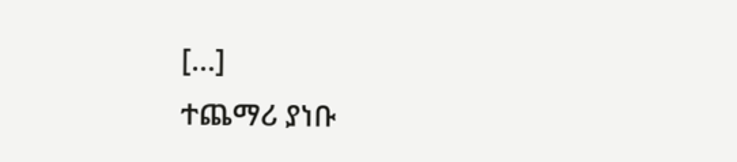[…]
ተጨማሪ ያነቡ